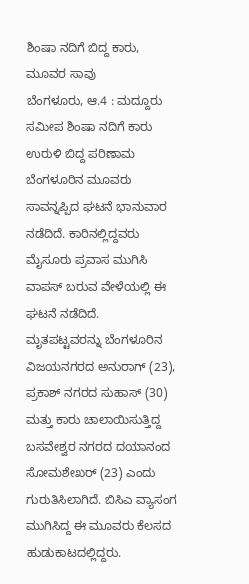ಶಿಂಷಾ ನದಿಗೆ ಬಿದ್ದ ಕಾರು, ಮೂವರ ಸಾವು
ಬೆಂಗಳೂರು, ಆ.4 : ಮದ್ದೂರು ಸಮೀಪ ಶಿಂಷಾ ನದಿಗೆ ಕಾರು ಉರುಳಿ ಬಿದ್ದ ಪರಿಣಾಮ ಬೆಂಗಳೂರಿನ ಮೂವರು ಸಾವನ್ನಪ್ಪಿದ ಘಟನೆ ಭಾನುವಾರ ನಡೆದಿದೆ. ಕಾರಿನಲ್ಲಿದ್ದವರು ಮೈಸೂರು ಪ್ರವಾಸ ಮುಗಿಸಿ ವಾಪಸ್ ಬರುವ ವೇಳೆಯಲ್ಲಿ ಈ ಘಟನೆ ನಡೆದಿದೆ.
ಮೃತಪಟ್ಟವರನ್ನು ಬೆಂಗಳೂರಿನ ವಿಜಯನಗರದ ಅನುರಾಗ್ (23), ಪ್ರಕಾಶ್ ನಗರದ ಸುಹಾಸ್ (30) ಮತ್ತು ಕಾರು ಚಾಲಾಯಿಸುತ್ತಿದ್ದ ಬಸವೇಶ್ವರ ನಗರದ ದಯಾನಂದ ಸೋಮಶೇಖರ್ (23) ಎಂದು ಗುರುತಿಸಿಲಾಗಿದೆ. ಬಿಸಿಎ ವ್ಯಾಸಂಗ ಮುಗಿಸಿದ್ದ ಈ ಮೂವರು ಕೆಲಸದ ಹುಡುಕಾಟದಲ್ಲಿದ್ದರು.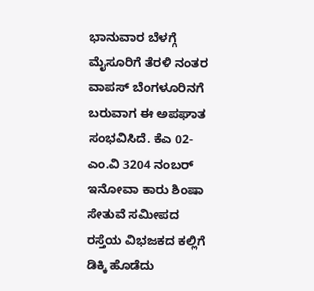ಭಾನುವಾರ ಬೆಳಗ್ಗೆ ಮೈಸೂರಿಗೆ ತೆರಳಿ ನಂತರ ವಾಪಸ್ ಬೆಂಗಳೂರಿನಗೆ ಬರುವಾಗ ಈ ಅಪಘಾತ ಸಂಭವಿಸಿದೆ. ಕೆಎ 02- ಎಂ.ವಿ 3204 ನಂಬರ್ ಇನೋವಾ ಕಾರು ಶಿಂಷಾ ಸೇತುವೆ ಸಮೀಪದ ರಸ್ತೆಯ ವಿಭಜಕದ ಕಲ್ಲಿಗೆ ಡಿಕ್ಕಿ ಹೊಡೆದು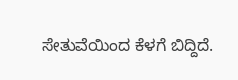ಸೇತುವೆಯಿಂದ ಕೆಳಗೆ ಬಿದ್ದಿದೆ.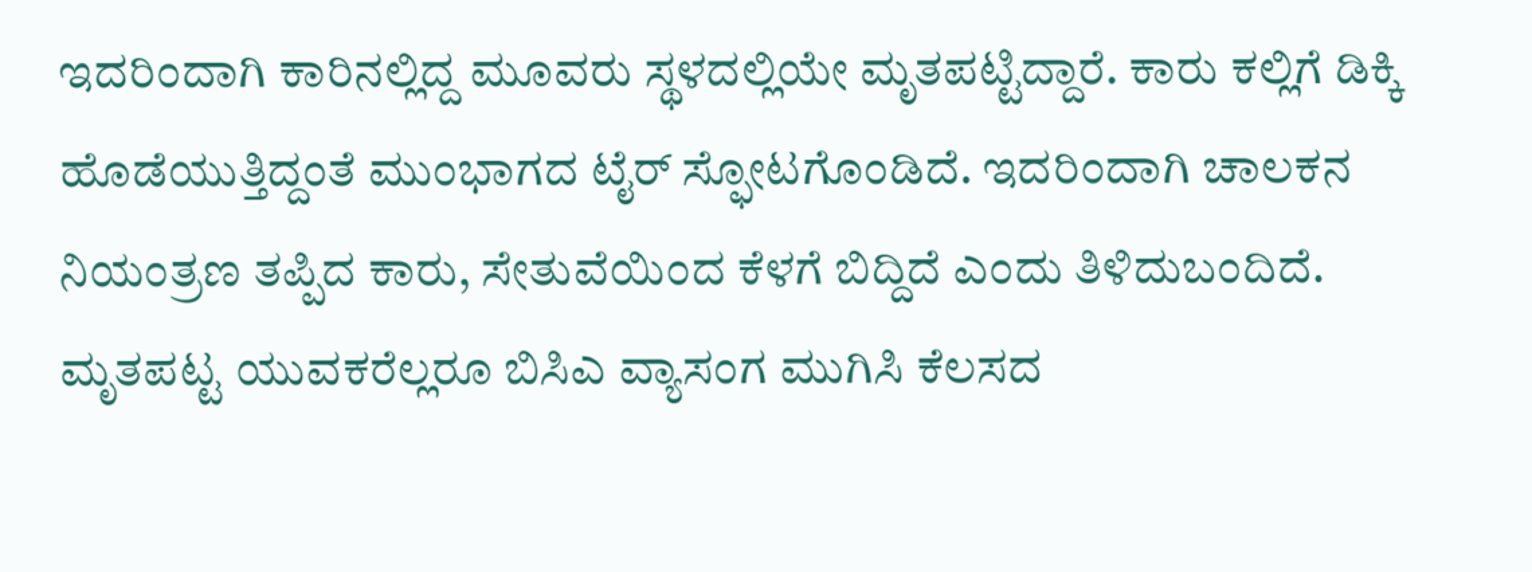ಇದರಿಂದಾಗಿ ಕಾರಿನಲ್ಲಿದ್ದ ಮೂವರು ಸ್ಥಳದಲ್ಲಿಯೇ ಮೃತಪಟ್ಟಿದ್ದಾರೆ. ಕಾರು ಕಲ್ಲಿಗೆ ಡಿಕ್ಕಿ ಹೊಡೆಯುತ್ತಿದ್ದಂತೆ ಮುಂಭಾಗದ ಟೈರ್ ಸ್ಫೋಟಗೊಂಡಿದೆ. ಇದರಿಂದಾಗಿ ಚಾಲಕನ ನಿಯಂತ್ರಣ ತಪ್ಪಿದ ಕಾರು, ಸೇತುವೆಯಿಂದ ಕೆಳಗೆ ಬಿದ್ದಿದೆ ಎಂದು ತಿಳಿದುಬಂದಿದೆ.
ಮೃತಪಟ್ಟ ಯುವಕರೆಲ್ಲರೂ ಬಿಸಿಎ ವ್ಯಾಸಂಗ ಮುಗಿಸಿ ಕೆಲಸದ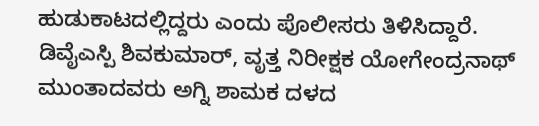ಹುಡುಕಾಟದಲ್ಲಿದ್ದರು ಎಂದು ಪೊಲೀಸರು ತಿಳಿಸಿದ್ದಾರೆ. ಡಿವೈಎಸ್ಪಿ ಶಿವಕುಮಾರ್, ವೃತ್ತ ನಿರೀಕ್ಷಕ ಯೋಗೇಂದ್ರನಾಥ್ ಮುಂತಾದವರು ಅಗ್ನಿ ಶಾಮಕ ದಳದ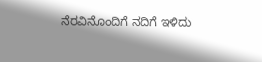ನೆರವಿನೊಂದಿಗೆ ನದಿಗೆ ಇಳಿದು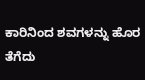ಕಾರಿನಿಂದ ಶವಗಳನ್ನು ಹೊರ ತೆಗೆದು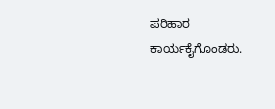ಪರಿಹಾರ ಕಾರ್ಯಕೈಗೊಂಡರು.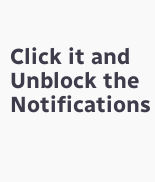Click it and Unblock the Notifications